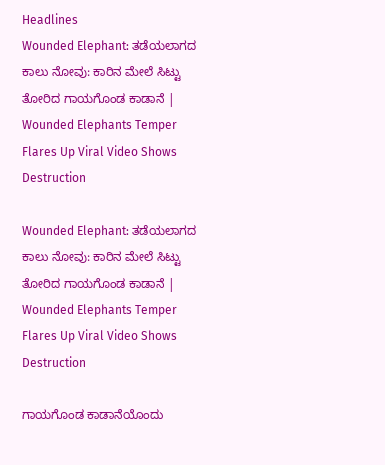Headlines
Wounded Elephant: ತಡೆಯಲಾಗದ ಕಾಲು ನೋವು: ಕಾರಿನ ಮೇಲೆ ಸಿಟ್ಟು ತೋರಿದ ಗಾಯಗೊಂಡ ಕಾಡಾನೆ | Wounded Elephants Temper Flares Up Viral Video Shows Destruction

Wounded Elephant: ತಡೆಯಲಾಗದ ಕಾಲು ನೋವು: ಕಾರಿನ ಮೇಲೆ ಸಿಟ್ಟು ತೋರಿದ ಗಾಯಗೊಂಡ ಕಾಡಾನೆ | Wounded Elephants Temper Flares Up Viral Video Shows Destruction

ಗಾಯಗೊಂಡ ಕಾಡಾನೆಯೊಂದು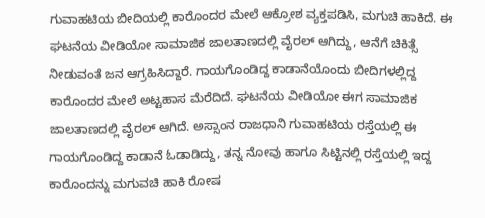ಗುವಾಹಟಿಯ ಬೀದಿಯಲ್ಲಿ ಕಾರೊಂದರ ಮೇಲೆ ಆಕ್ರೋಶ ವ್ಯಕ್ತಪಡಿಸಿ, ಮಗುಚಿ ಹಾಕಿದೆ. ಈ ಘಟನೆಯ ವೀಡಿಯೋ ಸಾಮಾಜಿಕ ಜಾಲತಾಣದಲ್ಲಿ ವೈರಲ್ ಆಗಿದ್ದು, ಆನೆಗೆ ಚಿಕಿತ್ಸೆ ನೀಡುವಂತೆ ಜನ ಆಗ್ರಹಿಸಿದ್ದಾರೆ. ಗಾಯಗೊಂಡಿದ್ದ ಕಾಡಾನೆಯೊಂದು ಬೀದಿಗಳಲ್ಲಿದ್ದ ಕಾರೊಂದರ ಮೇಲೆ ಅಟ್ಟಹಾಸ ಮೆರೆದಿದೆ. ಘಟನೆಯ ವೀಡಿಯೋ ಈಗ ಸಾಮಾಜಿಕ ಜಾಲತಾಣದಲ್ಲಿ ವೈರಲ್ ಆಗಿದೆ. ಅಸ್ಸಾಂನ ರಾಜಧಾನಿ ಗುವಾಹಟಿಯ ರಸ್ತೆಯಲ್ಲಿ ಈ ಗಾಯಗೊಂಡಿದ್ದ ಕಾಡಾನೆ ಓಡಾಡಿದ್ದು, ತನ್ನ ನೋವು ಹಾಗೂ ಸಿಟ್ಟಿನಲ್ಲಿ ರಸ್ತೆಯಲ್ಲಿ ಇದ್ದ ಕಾರೊಂದನ್ನು ಮಗುವಚಿ ಹಾಕಿ ರೋಷ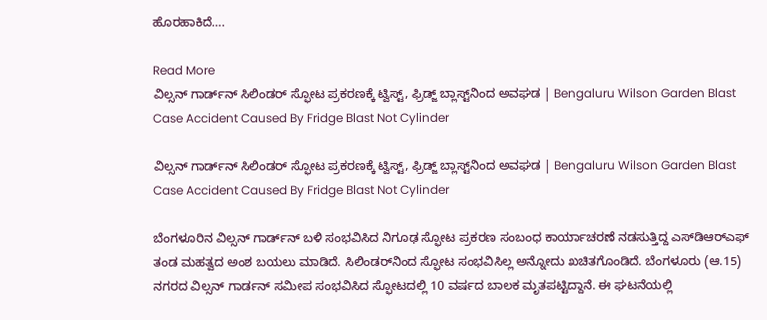ಹೊರಹಾಕಿದೆ….

Read More
ವಿಲ್ಸನ್ ಗಾರ್ಡ್‌ನ್ ಸಿಲಿಂಡರ್ ಸ್ಫೋಟ ಪ್ರಕರಣಕ್ಕೆ ಟ್ವಿಸ್ಟ್, ಫ್ರಿಡ್ಜ್ ಬ್ಲಾಸ್ಟ್‌ನಿಂದ ಅವಘಡ | Bengaluru Wilson Garden Blast Case Accident Caused By Fridge Blast Not Cylinder

ವಿಲ್ಸನ್ ಗಾರ್ಡ್‌ನ್ ಸಿಲಿಂಡರ್ ಸ್ಫೋಟ ಪ್ರಕರಣಕ್ಕೆ ಟ್ವಿಸ್ಟ್, ಫ್ರಿಡ್ಜ್ ಬ್ಲಾಸ್ಟ್‌ನಿಂದ ಅವಘಡ | Bengaluru Wilson Garden Blast Case Accident Caused By Fridge Blast Not Cylinder

ಬೆಂಗಳೂರಿನ ವಿಲ್ಸನ್ ಗಾರ್ಡ್‌ನ್ ಬಳಿ ಸಂಭವಿಸಿದ ನಿಗೂಢ ಸ್ಫೋಟ ಪ್ರಕರಣ ಸಂಬಂಧ ಕಾರ್ಯಾಚರಣೆ ನಡಸುತ್ತಿದ್ದ ಎಸ್‌ಡಿಆರ್‌ಎಫ್ ತಂಡ ಮಹತ್ವದ ಅಂಶ ಬಯಲು ಮಾಡಿದೆ. ಸಿಲಿಂಡರ್‌ನಿಂದ ಸ್ಫೋಟ ಸಂಭವಿಸಿಲ್ಲ ಅನ್ನೋದು ಖಚಿತಗೊಂಡಿದೆ. ಬೆಂಗಳೂರು (ಆ.15) ನಗರದ ವಿಲ್ಸನ್ ಗಾರ್ಡನ್ ಸಮೀಪ ಸಂಭವಿಸಿದ ಸ್ಫೋಟದಲ್ಲಿ 10 ವರ್ಷದ ಬಾಲಕ ಮೃತಪಟ್ಟಿದ್ದಾನೆ. ಈ ಘಟನೆಯಲ್ಲಿ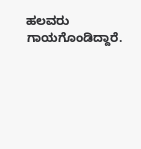ಹಲವರು ಗಾಯಗೊಂಡಿದ್ದಾರೆ.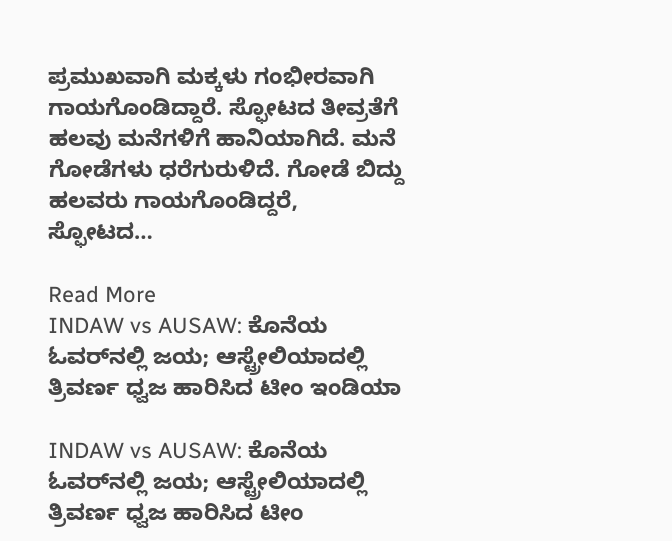ಪ್ರಮುಖವಾಗಿ ಮಕ್ಕಳು ಗಂಭೀರವಾಗಿ ಗಾಯಗೊಂಡಿದ್ದಾರೆ. ಸ್ಫೋಟದ ತೀವ್ರತೆಗೆ ಹಲವು ಮನೆಗಳಿಗೆ ಹಾನಿಯಾಗಿದೆ. ಮನೆ ಗೋಡೆಗಳು ಧರೆಗುರುಳಿದೆ. ಗೋಡೆ ಬಿದ್ದು ಹಲವರು ಗಾಯಗೊಂಡಿದ್ದರೆ, ಸ್ಫೋಟದ…

Read More
INDAW vs AUSAW: ಕೊನೆಯ ಓವರ್‌ನಲ್ಲಿ ಜಯ; ಆಸ್ಟ್ರೇಲಿಯಾದಲ್ಲಿ ತ್ರಿವರ್ಣ ಧ್ವಜ ಹಾರಿಸಿದ ಟೀಂ ಇಂಡಿಯಾ

INDAW vs AUSAW: ಕೊನೆಯ ಓವರ್‌ನಲ್ಲಿ ಜಯ; ಆಸ್ಟ್ರೇಲಿಯಾದಲ್ಲಿ ತ್ರಿವರ್ಣ ಧ್ವಜ ಹಾರಿಸಿದ ಟೀಂ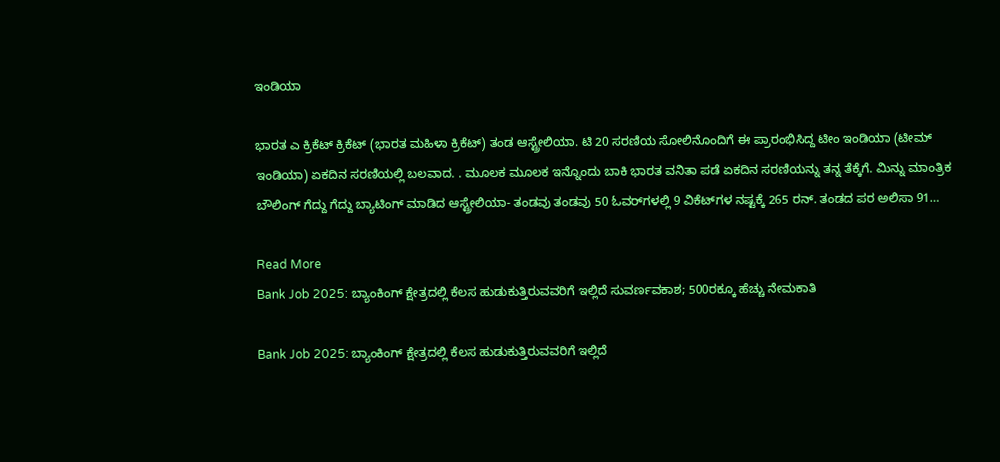ಇಂಡಿಯಾ

ಭಾರತ ಎ ಕ್ರಿಕೆಟ್ ಕ್ರಿಕೆಟ್ (ಭಾರತ ಮಹಿಳಾ ಕ್ರಿಕೆಟ್) ತಂಡ ಆಸ್ಟ್ರೇಲಿಯಾ. ಟಿ 20 ಸರಣಿಯ ಸೋಲಿನೊಂದಿಗೆ ಈ ಪ್ರಾರಂಭಿಸಿದ್ದ ಟೀಂ ಇಂಡಿಯಾ (ಟೀಮ್ ಇಂಡಿಯಾ) ಏಕದಿನ ಸರಣಿಯಲ್ಲಿ ಬಲವಾದ. . ಮೂಲಕ ಮೂಲಕ ಇನ್ನೊಂದು ಬಾಕಿ ಭಾರತ ವನಿತಾ ಪಡೆ ಏಕದಿನ ಸರಣಿಯನ್ನು ತನ್ನ ತೆಕ್ಕೆಗೆ. ಮಿನ್ನು ಮಾಂತ್ರಿಕ ಬೌಲಿಂಗ್ ಗೆದ್ದು ಗೆದ್ದು ಬ್ಯಾಟಿಂಗ್ ಮಾಡಿದ ಆಸ್ಟ್ರೇಲಿಯಾ- ತಂಡವು ತಂಡವು 50 ಓವರ್‌ಗಳಲ್ಲಿ 9 ವಿಕೆಟ್‌ಗಳ ನಷ್ಟಕ್ಕೆ 265 ರನ್. ತಂಡದ ಪರ ಅಲಿಸಾ 91…

Read More
Bank Job 2025: ಬ್ಯಾಂಕಿಂಗ್ ಕ್ಷೇತ್ರದಲ್ಲಿ ಕೆಲಸ ಹುಡುಕುತ್ತಿರುವವರಿಗೆ ಇಲ್ಲಿದೆ ಸುವರ್ಣವಕಾಶ; 500ರಕ್ಕೂ ಹೆಚ್ಚು ನೇಮಕಾತಿ

Bank Job 2025: ಬ್ಯಾಂಕಿಂಗ್ ಕ್ಷೇತ್ರದಲ್ಲಿ ಕೆಲಸ ಹುಡುಕುತ್ತಿರುವವರಿಗೆ ಇಲ್ಲಿದೆ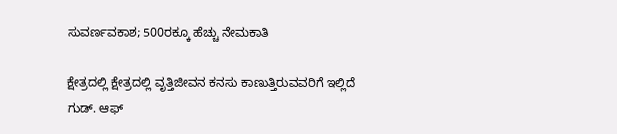ಸುವರ್ಣವಕಾಶ; 500ರಕ್ಕೂ ಹೆಚ್ಚು ನೇಮಕಾತಿ

ಕ್ಷೇತ್ರದಲ್ಲಿ ಕ್ಷೇತ್ರದಲ್ಲಿ ವೃತ್ತಿಜೀವನ ಕನಸು ಕಾಣುತ್ತಿರುವವರಿಗೆ ಇಲ್ಲಿದೆ ಗುಡ್. ಆಫ್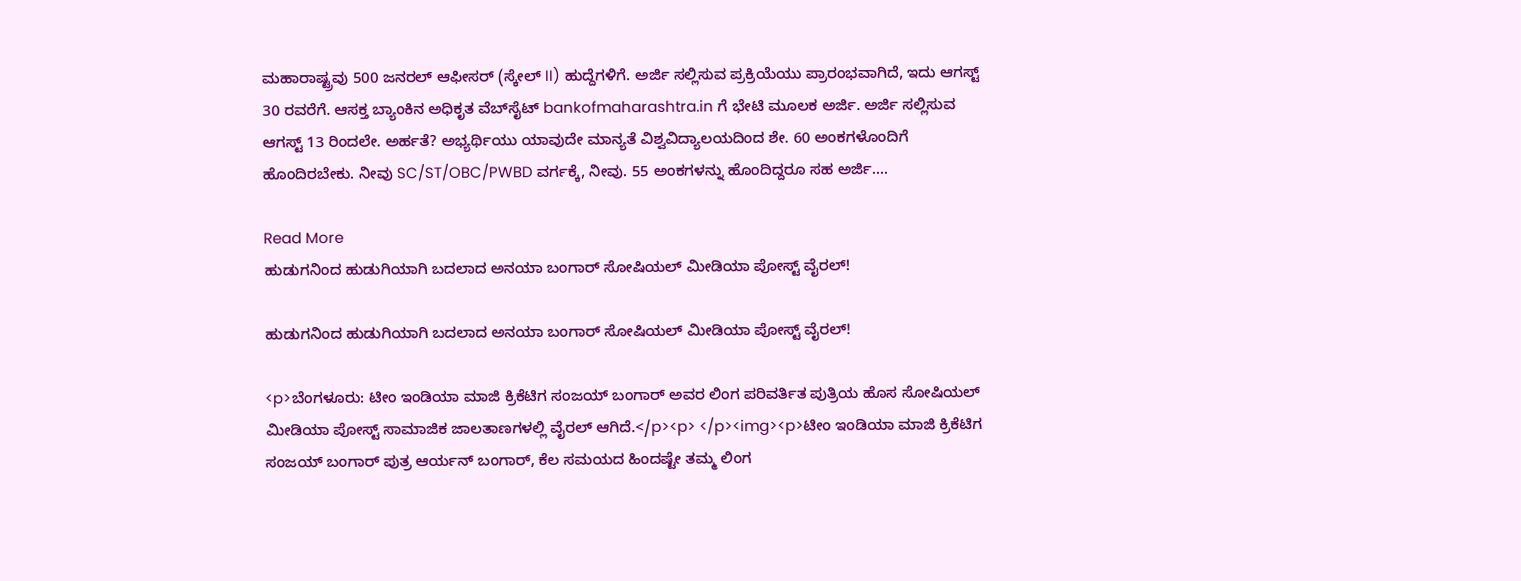ಮಹಾರಾಷ್ಟ್ರವು 500 ಜನರಲ್ ಆಫೀಸರ್ (ಸ್ಕೇಲ್ II) ಹುದ್ದೆಗಳಿಗೆ. ಅರ್ಜಿ ಸಲ್ಲಿಸುವ ಪ್ರಕ್ರಿಯೆಯು ಪ್ರಾರಂಭವಾಗಿದೆ, ಇದು ಆಗಸ್ಟ್ 30 ರವರೆಗೆ. ಆಸಕ್ತ ಬ್ಯಾಂಕಿನ ಅಧಿಕೃತ ವೆಬ್‌ಸೈಟ್ bankofmaharashtra.in ಗೆ ಭೇಟಿ ಮೂಲಕ ಅರ್ಜಿ. ಅರ್ಜಿ ಸಲ್ಲಿಸುವ ಆಗಸ್ಟ್ 13 ರಿಂದಲೇ. ಅರ್ಹತೆ? ಅಭ್ಯರ್ಥಿಯು ಯಾವುದೇ ಮಾನ್ಯತೆ ವಿಶ್ವವಿದ್ಯಾಲಯದಿಂದ ಶೇ. 60 ಅಂಕಗಳೊಂದಿಗೆ ಹೊಂದಿರಬೇಕು. ನೀವು SC/ST/OBC/PWBD ವರ್ಗಕ್ಕೆ, ನೀವು. 55 ಅಂಕಗಳನ್ನು ಹೊಂದಿದ್ದರೂ ಸಹ ಅರ್ಜಿ….

Read More
ಹುಡುಗನಿಂದ ಹುಡುಗಿಯಾಗಿ ಬದಲಾದ ಅನಯಾ ಬಂಗಾರ್ ಸೋಷಿಯಲ್‌ ಮೀಡಿಯಾ ಪೋಸ್ಟ್ ವೈರಲ್!

ಹುಡುಗನಿಂದ ಹುಡುಗಿಯಾಗಿ ಬದಲಾದ ಅನಯಾ ಬಂಗಾರ್ ಸೋಷಿಯಲ್‌ ಮೀಡಿಯಾ ಪೋಸ್ಟ್ ವೈರಲ್!

<p>ಬೆಂಗಳೂರು: ಟೀಂ ಇಂಡಿಯಾ ಮಾಜಿ ಕ್ರಿಕೆಟಿಗ ಸಂಜಯ್ ಬಂಗಾರ್ ಅವರ ಲಿಂಗ ಪರಿವರ್ತಿತ ಪುತ್ರಿಯ ಹೊಸ ಸೋಷಿಯಲ್ ಮೀಡಿಯಾ ಪೋಸ್ಟ್ ಸಾಮಾಜಿಕ ಜಾಲತಾಣಗಳಲ್ಲಿ ವೈರಲ್ ಆಗಿದೆ.</p><p> </p><img><p>ಟೀಂ ಇಂಡಿಯಾ ಮಾಜಿ ಕ್ರಿಕೆಟಿಗ ಸಂಜಯ್ ಬಂಗಾರ್ ಪುತ್ರ ಆರ್ಯನ್ ಬಂಗಾರ್, ಕೆಲ ಸಮಯದ ಹಿಂದಷ್ಟೇ ತಮ್ಮ ಲಿಂಗ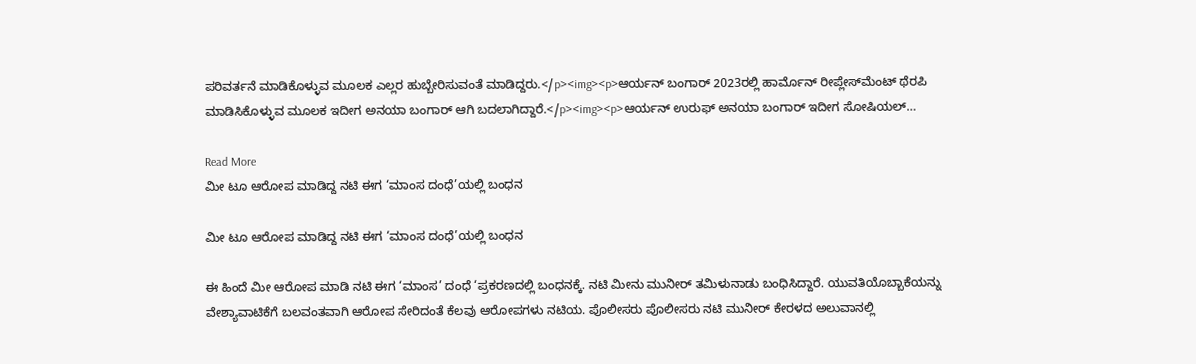ಪರಿವರ್ತನೆ ಮಾಡಿಕೊಳ್ಳುವ ಮೂಲಕ ಎಲ್ಲರ ಹುಬ್ಬೇರಿಸುವಂತೆ ಮಾಡಿದ್ದರು.</p><img><p>ಆರ್ಯನ್ ಬಂಗಾರ್ 2023ರಲ್ಲಿ ಹಾರ್ಮೊನ್ ರೀಪ್ಲೇಸ್‌ಮೆಂಟ್ ಥೆರಪಿ ಮಾಡಿಸಿಕೊಳ್ಳುವ ಮೂಲಕ ಇದೀಗ ಅನಯಾ ಬಂಗಾರ್ ಆಗಿ ಬದಲಾಗಿದ್ದಾರೆ.</p><img><p>ಆರ್ಯನ್ ಉರುಫ್ ಅನಯಾ ಬಂಗಾರ್ ಇದೀಗ ಸೋಷಿಯಲ್…

Read More
ಮೀ ಟೂ ಆರೋಪ ಮಾಡಿದ್ದ ನಟಿ ಈಗ ‘ಮಾಂಸ ದಂಧೆ’ಯಲ್ಲಿ ಬಂಧನ

ಮೀ ಟೂ ಆರೋಪ ಮಾಡಿದ್ದ ನಟಿ ಈಗ ‘ಮಾಂಸ ದಂಧೆ’ಯಲ್ಲಿ ಬಂಧನ

ಈ ಹಿಂದೆ ಮೀ ಆರೋಪ ಮಾಡಿ ನಟಿ ಈಗ ‘ಮಾಂಸ’ ದಂಧೆ ‘ಪ್ರಕರಣದಲ್ಲಿ ಬಂಧನಕ್ಕೆ. ನಟಿ ಮೀನು ಮುನೀರ್ ತಮಿಳುನಾಡು ಬಂಧಿಸಿದ್ದಾರೆ. ಯುವತಿಯೊಬ್ಬಾಕೆಯನ್ನು ವೇಶ್ಯಾವಾಟಿಕೆಗೆ ಬಲವಂತವಾಗಿ ಆರೋಪ ಸೇರಿದಂತೆ ಕೆಲವು ಆರೋಪಗಳು ನಟಿಯ. ಪೊಲೀಸರು ಪೊಲೀಸರು ನಟಿ ಮುನೀರ್ ಕೇರಳದ ಅಲುವಾನಲ್ಲಿ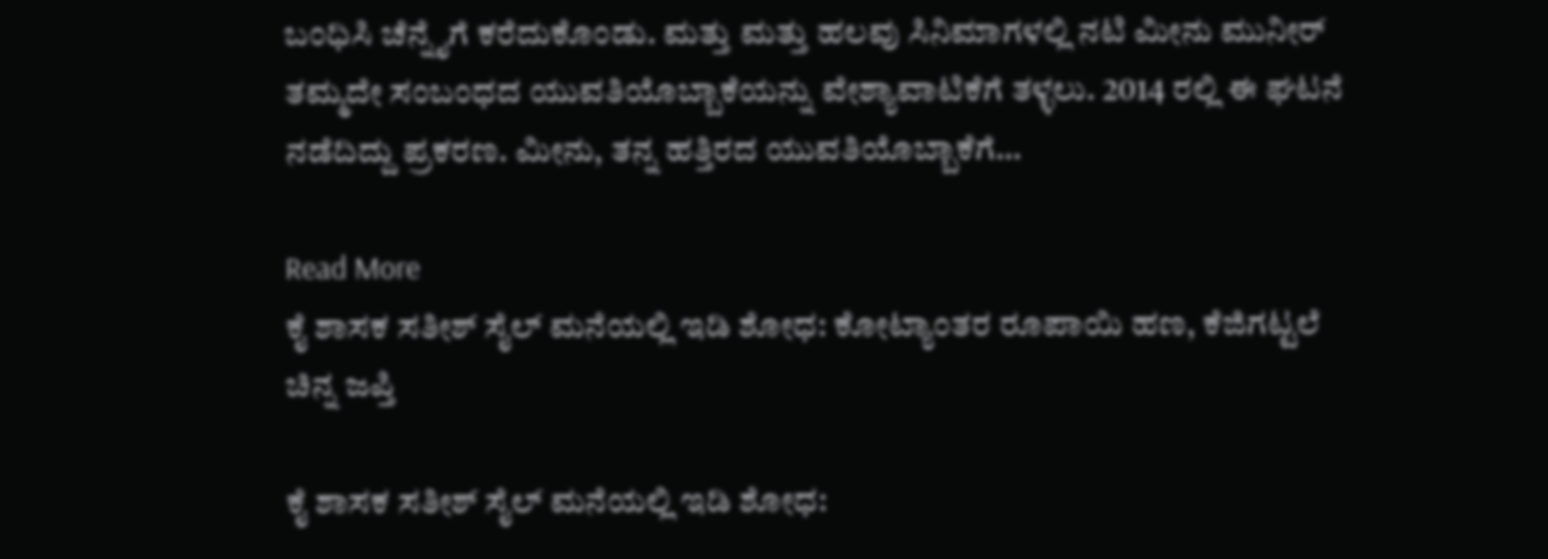ಬಂಧಿಸಿ ಚೆನ್ನೈಗೆ ಕರೆದುಕೊಂಡು. ಮತ್ತು ಮತ್ತು ಹಲವು ಸಿನಿಮಾಗಳಲ್ಲಿ ನಟಿ ಮೀನು ಮುನೀರ್ ತಮ್ಮದೇ ಸಂಬಂಧದ ಯುವತಿಯೊಬ್ಬಾಕೆಯನ್ನು ವೇಶ್ಯಾವಾಟಿಕೆಗೆ ತಳ್ಳಲು. 2014 ರಲ್ಲಿ ಈ ಘಟನೆ ನಡೆದಿದ್ದು ಪ್ರಕರಣ. ಮೀನು, ತನ್ನ ಹತ್ತಿರದ ಯುವತಿಯೊಬ್ಬಾಕೆಗೆ…

Read More
ಕೈ ಶಾಸಕ ಸತೀಶ್ ಸೈಲ್ ಮನೆಯಲ್ಲಿ ಇಡಿ ಶೋಧ: ಕೋಟ್ಯಾಂತರ ರೂಪಾಯಿ ಹಣ, ಕೆಜಿಗಟ್ಟಲೆ ಚಿನ್ನ ಜಪ್ತಿ

ಕೈ ಶಾಸಕ ಸತೀಶ್ ಸೈಲ್ ಮನೆಯಲ್ಲಿ ಇಡಿ ಶೋಧ: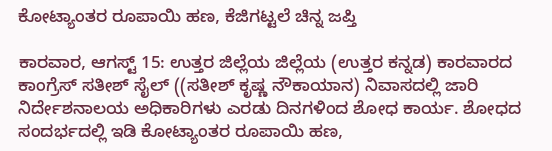ಕೋಟ್ಯಾಂತರ ರೂಪಾಯಿ ಹಣ, ಕೆಜಿಗಟ್ಟಲೆ ಚಿನ್ನ ಜಪ್ತಿ

ಕಾರವಾರ, ಆಗಸ್ಟ್ 15: ಉತ್ತರ ಜಿಲ್ಲೆಯ ಜಿಲ್ಲೆಯ (ಉತ್ತರ ಕನ್ನಡ) ಕಾರವಾರದ ಕಾಂಗ್ರೆಸ್ ಸತೀಶ್ ಸೈಲ್ ((ಸತೀಶ್ ಕೃಷ್ಣ ನೌಕಾಯಾನ) ನಿವಾಸದಲ್ಲಿ ಜಾರಿ ನಿರ್ದೇಶನಾಲಯ ಅಧಿಕಾರಿಗಳು ಎರಡು ದಿನಗಳಿಂದ ಶೋಧ ಕಾರ್ಯ. ಶೋಧದ ಸಂದರ್ಭದಲ್ಲಿ ಇಡಿ ಕೋಟ್ಯಾಂತರ ರೂಪಾಯಿ ಹಣ,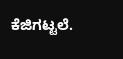ಕೆಜಿಗಟ್ಟಲೆ.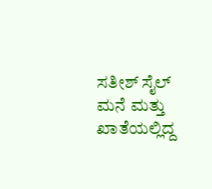ಸತೀಶ್ ಸೈಲ್ ಮನೆ ಮತ್ತು ಖಾತೆಯಲ್ಲಿದ್ದ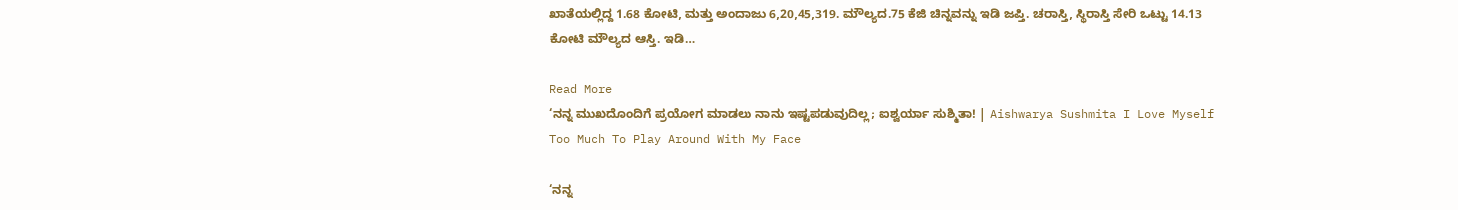ಖಾತೆಯಲ್ಲಿದ್ದ 1.68 ಕೋಟಿ, ಮತ್ತು ಅಂದಾಜು 6,20,45,319. ಮೌಲ್ಯದ.75 ಕೆ‌ಜಿ ಚಿನ್ನವನ್ನು ಇಡಿ ಜಪ್ತಿ. ಚರಾಸ್ತಿ, ಸ್ಥಿರಾಸ್ತಿ ಸೇರಿ ಒಟ್ಟು 14.13 ಕೋಟಿ ಮೌಲ್ಯದ ಆಸ್ತಿ. ಇಡಿ…

Read More
‘ನನ್ನ ಮುಖದೊಂದಿಗೆ ಪ್ರಯೋಗ ಮಾಡಲು ನಾನು ಇಷ್ಟಪಡುವುದಿಲ್ಲ; ಐಶ್ವರ್ಯಾ ಸುಶ್ಮಿತಾ! | Aishwarya Sushmita I Love Myself Too Much To Play Around With My Face

‘ನನ್ನ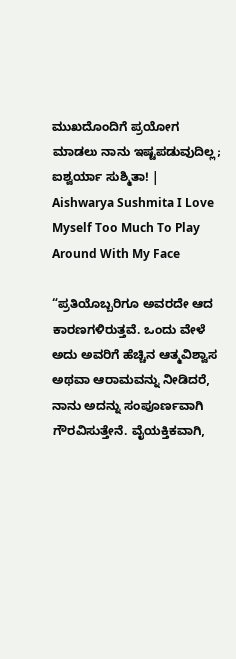ಮುಖದೊಂದಿಗೆ ಪ್ರಯೋಗ ಮಾಡಲು ನಾನು ಇಷ್ಟಪಡುವುದಿಲ್ಲ; ಐಶ್ವರ್ಯಾ ಸುಶ್ಮಿತಾ! | Aishwarya Sushmita I Love Myself Too Much To Play Around With My Face

“ಪ್ರತಿಯೊಬ್ಬರಿಗೂ ಅವರದೇ ಆದ ಕಾರಣಗಳಿರುತ್ತವೆ. ಒಂದು ವೇಳೆ ಅದು ಅವರಿಗೆ ಹೆಚ್ಚಿನ ಆತ್ಮವಿಶ್ವಾಸ ಅಥವಾ ಆರಾಮವನ್ನು ನೀಡಿದರೆ, ನಾನು ಅದನ್ನು ಸಂಪೂರ್ಣವಾಗಿ ಗೌರವಿಸುತ್ತೇನೆ. ವೈಯಕ್ತಿಕವಾಗಿ,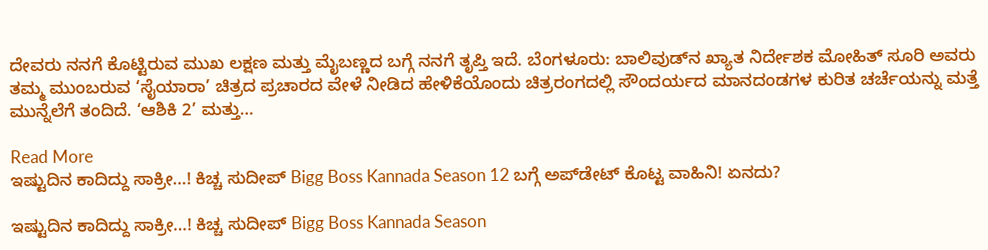ದೇವರು ನನಗೆ ಕೊಟ್ಟಿರುವ ಮುಖ ಲಕ್ಷಣ ಮತ್ತು ಮೈಬಣ್ಣದ ಬಗ್ಗೆ ನನಗೆ ತೃಪ್ತಿ ಇದೆ. ಬೆಂಗಳೂರು: ಬಾಲಿವುಡ್‌ನ ಖ್ಯಾತ ನಿರ್ದೇಶಕ ಮೋಹಿತ್ ಸೂರಿ ಅವರು ತಮ್ಮ ಮುಂಬರುವ ‘ಸೈಯಾರಾ’ ಚಿತ್ರದ ಪ್ರಚಾರದ ವೇಳೆ ನೀಡಿದ ಹೇಳಿಕೆಯೊಂದು ಚಿತ್ರರಂಗದಲ್ಲಿ ಸೌಂದರ್ಯದ ಮಾನದಂಡಗಳ ಕುರಿತ ಚರ್ಚೆಯನ್ನು ಮತ್ತೆ ಮುನ್ನೆಲೆಗೆ ತಂದಿದೆ. ‘ಆಶಿಕಿ 2’ ಮತ್ತು…

Read More
ಇಷ್ಟುದಿನ ಕಾದಿದ್ದು ಸಾಕ್ರೀ…! ಕಿಚ್ಚ ಸುದೀಪ್ Bigg Boss Kannada Season 12 ಬಗ್ಗೆ ಅಪ್‌ಡೇಟ್‌ ಕೊಟ್ಟ ವಾಹಿನಿ! ಏನದು?

ಇಷ್ಟುದಿನ ಕಾದಿದ್ದು ಸಾಕ್ರೀ…! ಕಿಚ್ಚ ಸುದೀಪ್ Bigg Boss Kannada Season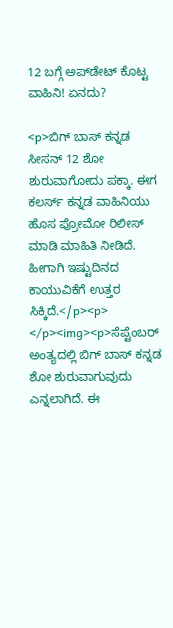12 ಬಗ್ಗೆ ಅಪ್‌ಡೇಟ್‌ ಕೊಟ್ಟ ವಾಹಿನಿ! ಏನದು?

<p>ಬಿಗ್‌ ಬಾಸ್‌ ಕನ್ನಡ ಸೀಸನ್‌ 12 ಶೋ ಶುರುವಾಗೋದು ಪಕ್ಕಾ. ಈಗ ಕಲರ್ಸ್‌ ಕನ್ನಡ ವಾಹಿನಿಯು ಹೊಸ ಪ್ರೋಮೋ ರಿಲೀಸ್‌ ಮಾಡಿ ಮಾಹಿತಿ ನೀಡಿದೆ. ಹೀಗಾಗಿ ಇಷ್ಟುದಿನದ ಕಾಯುವಿಕೆಗೆ ಉತ್ತರ ಸಿಕ್ಕಿದೆ.</p><p> </p><img><p>ಸೆಪ್ಟೆಂಬರ್‌ ಅಂತ್ಯದಲ್ಲಿ ಬಿಗ್‌ ಬಾಸ್‌ ಕನ್ನಡ ಶೋ ಶುರುವಾಗುವುದು ಎನ್ನಲಾಗಿದೆ. ಈ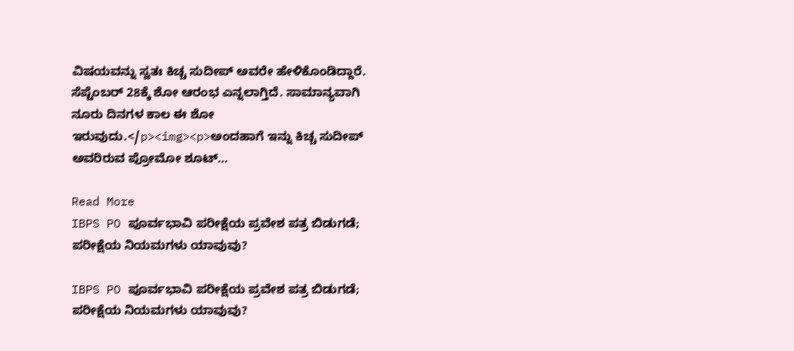ವಿಷಯವನ್ನು ಸ್ವತಃ ಕಿಚ್ಚ ಸುದೀಪ್‌ ಅವರೇ ಹೇಳಿಕೊಂಡಿದ್ದಾರೆ. ಸೆಪ್ಟೆಂಬರ್‌ 28ಕ್ಕೆ ಶೋ ಆರಂಭ ಎನ್ನಲಾಗ್ತಿದೆ. ಸಾಮಾನ್ಯವಾಗಿ ನೂರು ದಿನಗಳ ಕಾಲ ಈ ಶೋ ಇರುವುದು.</p><img><p>ಅಂದಹಾಗೆ ಇನ್ನು ಕಿಚ್ಚ ಸುದೀಪ್‌ ಅವರಿರುವ ಪ್ರೋಮೋ ಶೂಟ್‌…

Read More
IBPS PO ಪೂರ್ವಭಾವಿ ಪರೀಕ್ಷೆಯ ಪ್ರವೇಶ ಪತ್ರ ಬಿಡುಗಡೆ;  ಪರೀಕ್ಷೆಯ ನಿಯಮಗಳು ಯಾವುವು?

IBPS PO ಪೂರ್ವಭಾವಿ ಪರೀಕ್ಷೆಯ ಪ್ರವೇಶ ಪತ್ರ ಬಿಡುಗಡೆ; ಪರೀಕ್ಷೆಯ ನಿಯಮಗಳು ಯಾವುವು?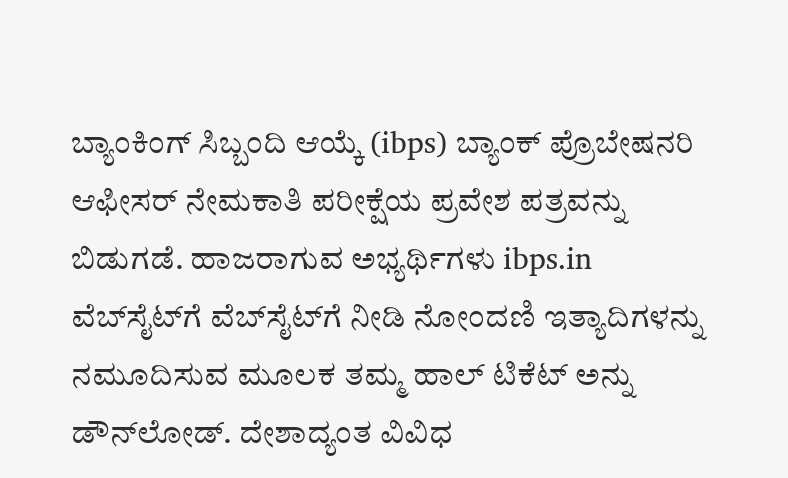ಬ್ಯಾಂಕಿಂಗ್ ಸಿಬ್ಬಂದಿ ಆಯ್ಕೆ (ibps) ಬ್ಯಾಂಕ್ ಪ್ರೊಬೇಷನರಿ ಆಫೀಸರ್ ನೇಮಕಾತಿ ಪರೀಕ್ಷೆಯ ಪ್ರವೇಶ ಪತ್ರವನ್ನು ಬಿಡುಗಡೆ. ಹಾಜರಾಗುವ ಅಭ್ಯರ್ಥಿಗಳು ibps.in ವೆಬ್‌ಸೈಟ್‌ಗೆ ವೆಬ್‌ಸೈಟ್‌ಗೆ ನೀಡಿ ನೋಂದಣಿ ಇತ್ಯಾದಿಗಳನ್ನು ನಮೂದಿಸುವ ಮೂಲಕ ತಮ್ಮ ಹಾಲ್ ಟಿಕೆಟ್ ಅನ್ನು ಡೌನ್‌ಲೋಡ್. ದೇಶಾದ್ಯಂತ ವಿವಿಧ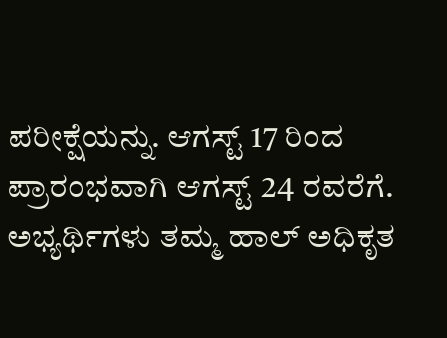ಪರೀಕ್ಷೆಯನ್ನು. ಆಗಸ್ಟ್ 17 ರಿಂದ ಪ್ರಾರಂಭವಾಗಿ ಆಗಸ್ಟ್ 24 ರವರೆಗೆ. ಅಭ್ಯರ್ಥಿಗಳು ತಮ್ಮ ಹಾಲ್ ಅಧಿಕೃತ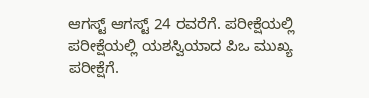ಆಗಸ್ಟ್ ಆಗಸ್ಟ್ 24 ರವರೆಗೆ. ಪರೀಕ್ಷೆಯಲ್ಲಿ ಪರೀಕ್ಷೆಯಲ್ಲಿ ಯಶಸ್ವಿಯಾದ ಪಿಒ ಮುಖ್ಯ ಪರೀಕ್ಷೆಗೆ.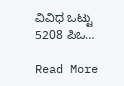ವಿವಿಧ ಒಟ್ಟು 5208 ಪಿಒ…

Read More